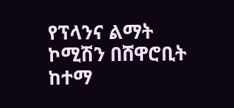የፕላንና ልማት ኮሚሽን በሸዋሮቢት ከተማ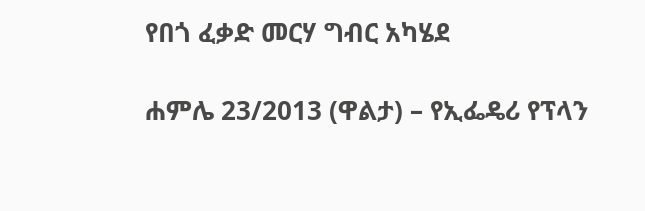የበጎ ፈቃድ መርሃ ግብር አካሄደ

ሐምሌ 23/2013 (ዋልታ) – የኢፌዴሪ የፕላን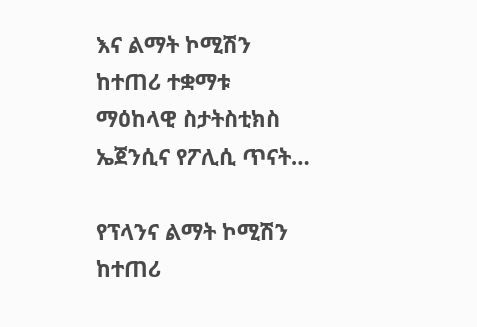እና ልማት ኮሚሽን ከተጠሪ ተቋማቱ ማዕከላዊ ስታትስቲክስ ኤጀንሲና የፖሊሲ ጥናት…

የፕላንና ልማት ኮሚሽን ከተጠሪ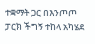ተቋማት ጋር በእንጦጦ ፓርክ ችግኝ ተከላ አካሄደ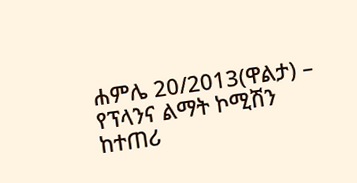ሐምሌ 20/2013(ዋልታ) – የፕላንና ልማት ኮሚሽን ከተጠሪ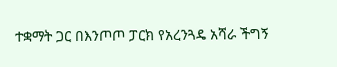ተቋማት ጋር በእንጦጦ ፓርክ የአረንጓዴ አሻራ ችግኝ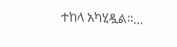ተከላ አካሂዷል፡፡…